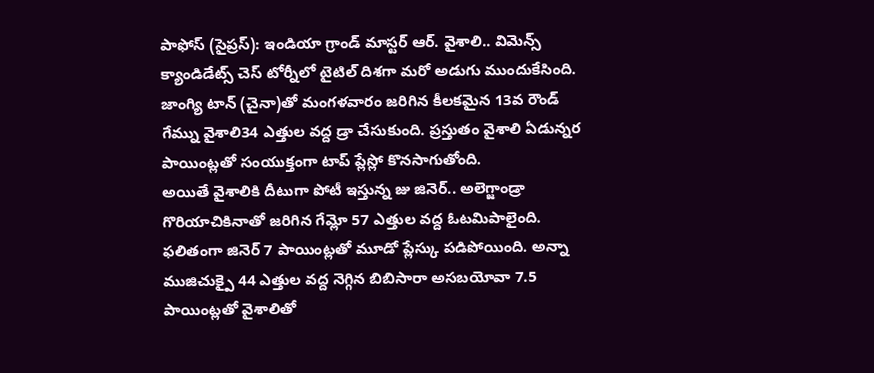పాఫోస్ (సైప్రస్): ఇండియా గ్రాండ్ మాస్టర్ ఆర్. వైశాలి.. విమెన్స్ క్యాండిడేట్స్ చెస్ టోర్నీలో టైటిల్ దిశగా మరో అడుగు ముందుకేసింది. జాంగ్యి టాన్ (చైనా)తో మంగళవారం జరిగిన కీలకమైన 13వ రౌండ్ గేమ్ను వైశాలి34 ఎత్తుల వద్ద డ్రా చేసుకుంది. ప్రస్తుతం వైశాలి ఏడున్నర పాయింట్లతో సంయుక్తంగా టాప్ ప్లేస్లో కొనసాగుతోంది.
అయితే వైశాలికి దీటుగా పోటీ ఇస్తున్న జు జినెర్.. అలెగ్జాండ్రా గొరియాచికినాతో జరిగిన గేమ్లో 57 ఎత్తుల వద్ద ఓటమిపాలైంది. ఫలితంగా జినెర్ 7 పాయింట్లతో మూడో ప్లేస్కు పడిపోయింది. అన్నా ముజిచుక్పై 44 ఎత్తుల వద్ద నెగ్గిన బిబిసారా అసబయోవా 7.5 పాయింట్లతో వైశాలితో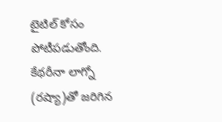టైటిల్ కోసం పోటీపడుతోంది.
కేథరీనా లాగ్నో (రష్యా)తో జరిగిన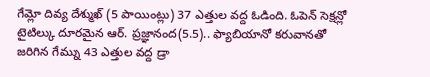గేమ్లో దివ్య దేశ్ముఖ్ (5 పాయింట్లు) 37 ఎత్తుల వద్ద ఓడింది. ఓపెన్ సెక్షన్లో టైటిల్కు దూరమైన ఆర్. ప్రజ్ఞానంద(5.5).. ఫ్యాబియానో కరువానతో జరిగిన గేమ్ను 43 ఎత్తుల వద్ద డ్రా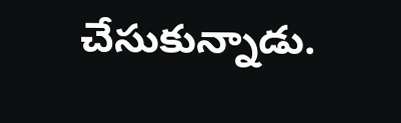చేసుకున్నాడు.